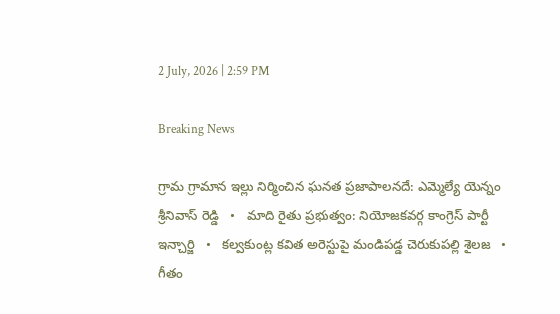2 July, 2026 | 2:59 PM

Breaking News

గ్రామ గ్రామాన ఇల్లు నిర్మించిన ఘనత ప్రజాపాలనదే: ఎమ్మెల్యే యెన్నం శ్రీనివాస్ రెడ్డి   •   మాది రైతు ప్రభుత్వం: నియోజకవర్గ కాంగ్రెస్ పార్టీ ఇన్చార్జి   •   కల్వకుంట్ల కవిత అరెస్టుపై మండిపడ్డ చెరుకుపల్లి శైలజ   •   గీతం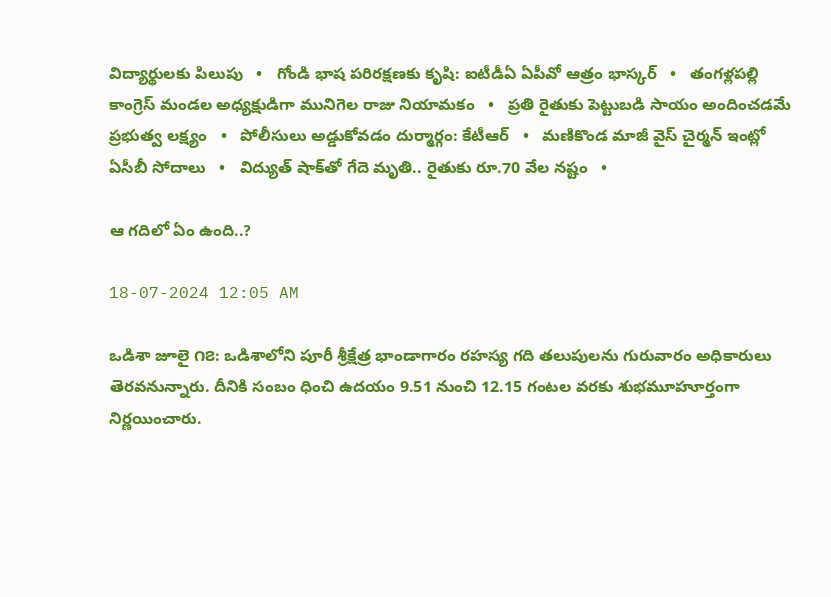విద్యార్థులకు పిలుపు   •   గోండి భాష పరిరక్షణకు కృషి: ఐటీడీఏ ఏపీవో ఆత్రం భాస్కర్   •   తంగళ్లపల్లి కాంగ్రెస్ మండల అధ్యక్షుడిగా మునిగెల రాజు నియామకం   •   ప్రతి రైతుకు పెట్టుబడి సాయం అందించడమే ప్రభుత్వ లక్ష్యం   •   పోలీసులు అడ్డుకోవడం దుర్మార్గం: కేటీఆర్   •   మణికొండ మాజీ వైస్‌ చైర్మన్‌ ఇంట్లో ఏసీబీ సోదాలు   •   విద్యుత్ షాక్‌తో గేదె మృతి.. రైతుకు రూ.70 వేల నష్టం   •

ఆ గదిలో ఏం ఉంది..?

18-07-2024 12:05 AM

ఒడిశా జూలై ౧౭: ఒడిశాలోని పూరీ శ్రీక్షేత్ర భాండాగారం రహస్య గది తలుపులను గురువారం అధికారులు తెరవనున్నారు. దీనికి సంబం ధించి ఉదయం 9.51 నుంచి 12.15 గంటల వరకు శుభమూహూర్తంగా నిర్ణయించారు.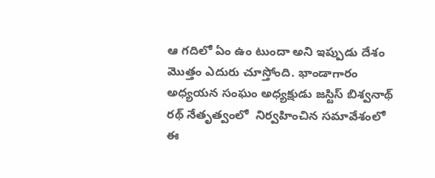ఆ గదిలో ఏం ఉం టుందా అని ఇప్పుడు దేశం మొత్తం ఎదురు చూస్తోంది. భాండాగారం అధ్యయన సంఘం అధ్యక్షుడు జస్టిస్ బిశ్వనాథ్ రథ్ నేతృత్వంలో  నిర్వహించిన సమావేశంలో ఈ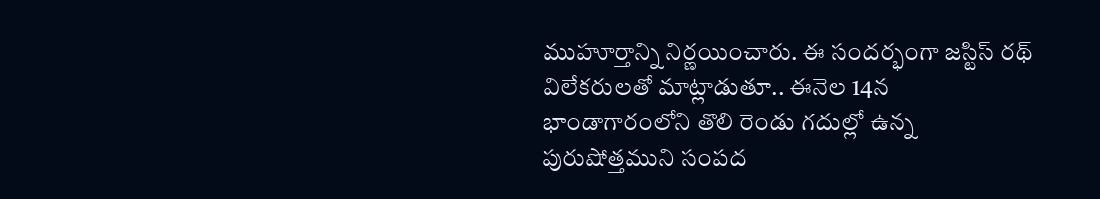ముహూర్తాన్ని నిర్ణయించారు. ఈ సందర్భంగా జస్టిస్ రథ్ విలేకరులతో మాట్లాడుతూ.. ఈనెల 14న భాండాగారంలోని తొలి రెండు గదుల్లో ఉన్న పురుషోత్తముని సంపద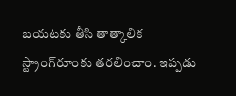బయటకు తీసి తాత్కాలిక స్ట్రాంగ్‌రూంకు తరలించాం. ఇప్పడు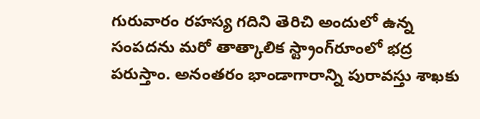గురువారం రహస్య గదిని తెరిచి అందులో ఉన్న సంపదను మరో తాత్కాలిక స్ట్రాంగ్‌రూంలో భద్ర పరుస్తాం. అనంతరం భాండాగారాన్ని పురావస్తు శాఖకు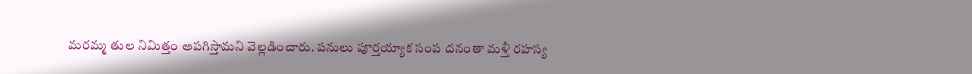మరమ్మ తుల నిమిత్తం అపగిస్తామని వెల్లడించారు. పనులు పూర్తయ్యాక సంప దనంతా మళ్తీ రహస్య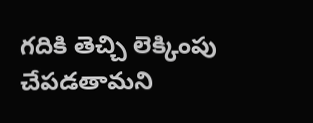గదికి తెచ్చి లెక్కింపు చేపడతామని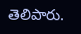తెలిపారు.